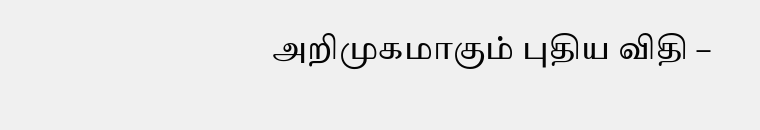அறிமுகமாகும் புதிய விதி –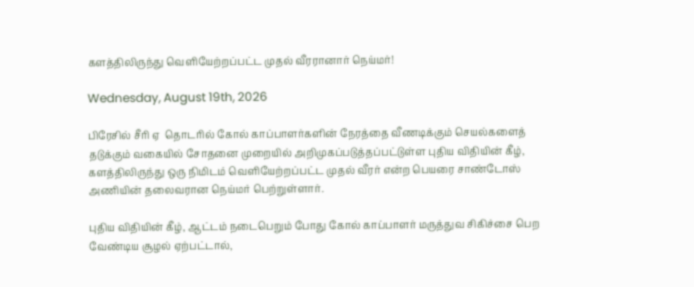களத்திலிருந்து வெளியேற்றப்பட்ட முதல் வீரரானார் நெய்மர்!

Wednesday, August 19th, 2026

பிரேசில் சீரி ஏ  தொடரில் கோல் காப்பாளர்களின் நேரத்தை வீணடிக்கும் செயல்களைத் தடுக்கும் வகையில் சோதனை முறையில் அறிமுகப்படுத்தப்பட்டுள்ள புதிய விதியின் கீழ், களத்திலிருந்து ஒரு நிமிடம் வெளியேற்றப்பட்ட முதல் வீரர் என்ற பெயரை சாண்டோஸ் அணியின் தலைவரான நெய்மர் பெற்றுள்ளார்.

புதிய விதியின் கீழ், ஆட்டம் நடைபெறும் போது கோல் காப்பாளர் மருத்துவ சிகிச்சை பெற வேண்டிய சூழல் ஏற்பட்டால்,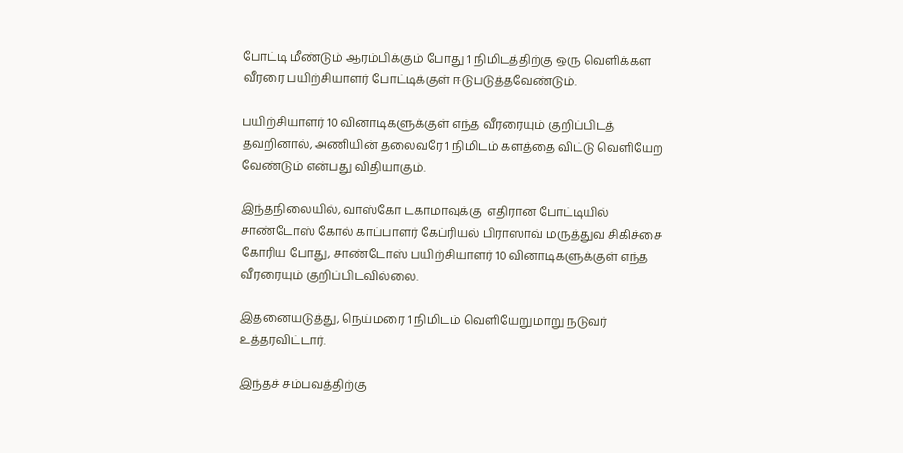போட்டி மீண்டும் ஆரம்பிக்கும் போது 1 நிமிடத்திற்கு ஒரு வெளிக்கள வீரரை பயிற்சியாளர் போட்டிக்குள் ஈடுபடுத்தவேண்டும்.

பயிற்சியாளர் 10 வினாடிகளுக்குள் எந்த வீரரையும் குறிப்பிடத் தவறினால், அணியின் தலைவரே 1 நிமிடம் களத்தை விட்டு வெளியேற வேண்டும் என்பது விதியாகும்.

இந்தநிலையில், வாஸ்கோ டகாமாவுக்கு  எதிரான போட்டியில் சாண்டோஸ் கோல் காப்பாளர் கேப்ரியல் பிராஸாவ் மருத்துவ சிகிச்சை கோரிய போது, சாண்டோஸ் பயிற்சியாளர் 10 வினாடிகளுக்குள் எந்த வீரரையும் குறிப்பிடவில்லை.

இதனையடுத்து, நெய்மரை 1 நிமிடம் வெளியேறுமாறு நடுவர் உத்தரவிட்டார்.

இந்தச் சம்பவத்திற்கு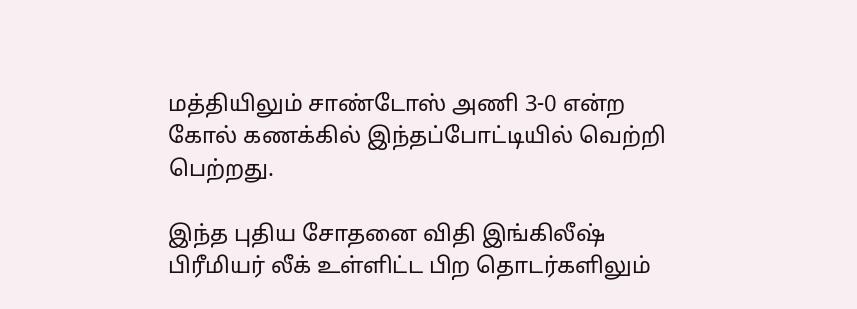மத்தியிலும் சாண்டோஸ் அணி 3-0 என்ற கோல் கணக்கில் இந்தப்போட்டியில் வெற்றி பெற்றது.

இந்த புதிய சோதனை விதி இங்கிலீஷ் பிரீமியர் லீக் உள்ளிட்ட பிற தொடர்களிலும்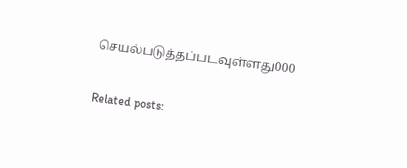செயல்படுத்தப்படவுள்ளது000

Related posts: